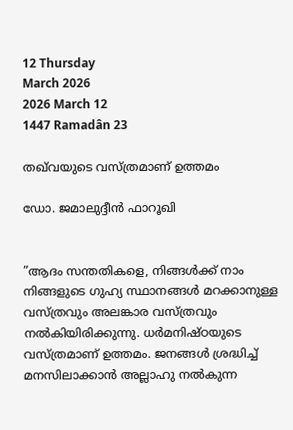12 Thursday
March 2026
2026 March 12
1447 Ramadân 23

തഖ്‌വയുടെ വസ്ത്രമാണ് ഉത്തമം

ഡോ. ജമാലുദ്ദീന്‍ ഫാറൂഖി


”ആദം സന്തതികളെ, നിങ്ങള്‍ക്ക് നാം നിങ്ങളുടെ ഗുഹ്യ സ്ഥാനങ്ങള്‍ മറക്കാനുള്ള വസ്ത്രവും അലങ്കാര വസ്ത്രവും നല്‍കിയിരിക്കുന്നു. ധര്‍മനിഷ്ഠയുടെ വസ്ത്രമാണ് ഉത്തമം. ജനങ്ങള്‍ ശ്രദ്ധിച്ച് മനസിലാക്കാന്‍ അല്ലാഹു നല്‍കുന്ന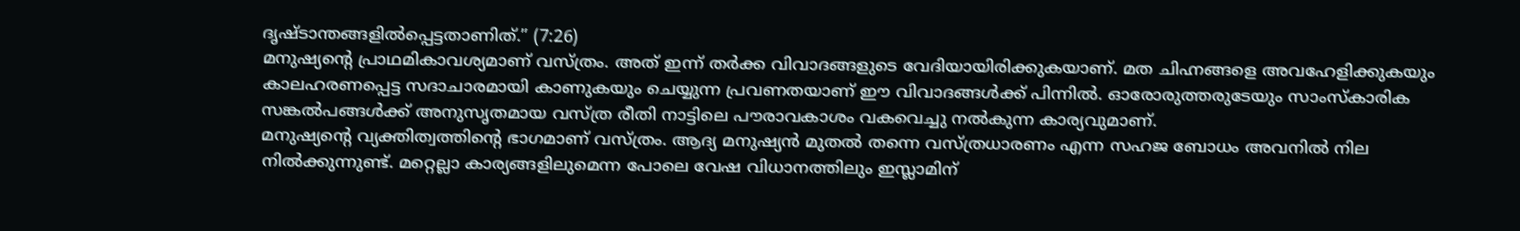ദൃഷ്ടാന്തങ്ങളില്‍പ്പെട്ടതാണിത്.” (7:26)
മനുഷ്യന്റെ പ്രാഥമികാവശ്യമാണ് വസ്ത്രം. അത് ഇന്ന് തര്‍ക്ക വിവാദങ്ങളുടെ വേദിയായിരിക്കുകയാണ്. മത ചിഹ്നങ്ങളെ അവഹേളിക്കുകയും കാലഹരണപ്പെട്ട സദാചാരമായി കാണുകയും ചെയ്യുന്ന പ്രവണതയാണ് ഈ വിവാദങ്ങള്‍ക്ക് പിന്നില്‍. ഓരോരുത്തരുടേയും സാംസ്‌കാരിക സങ്കല്‍പങ്ങള്‍ക്ക് അനുസൃതമായ വസ്ത്ര രീതി നാട്ടിലെ പൗരാവകാശം വകവെച്ചു നല്‍കുന്ന കാര്യവുമാണ്.
മനുഷ്യന്റെ വ്യക്തിത്വത്തിന്റെ ഭാഗമാണ് വസ്ത്രം. ആദ്യ മനുഷ്യന്‍ മുതല്‍ തന്നെ വസ്ത്രധാരണം എന്ന സഹജ ബോധം അവനില്‍ നില നില്‍ക്കുന്നുണ്ട്. മറ്റെല്ലാ കാര്യങ്ങളിലുമെന്ന പോലെ വേഷ വിധാനത്തിലും ഇസ്ലാമിന്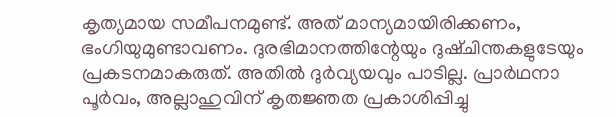കൃത്യമായ സമീപനമുണ്ട്. അത് മാന്യമായിരിക്കണം, ഭംഗിയുമുണ്ടാവണം. ദുരഭിമാനത്തിന്റേയും ദുഷ്ചിന്തകളുടേയും പ്രകടനമാകരുത്. അതില്‍ ദുര്‍വ്യയവും പാടില്ല. പ്രാര്‍ഥനാ പൂര്‍വം, അല്ലാഹുവിന് കൃതജ്ഞത പ്രകാശിപ്പിച്ചു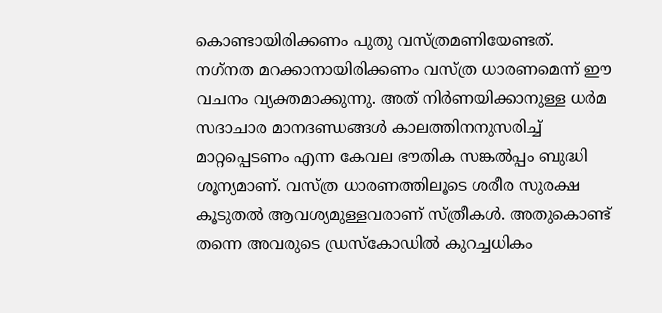കൊണ്ടായിരിക്കണം പുതു വസ്ത്രമണിയേണ്ടത്.
നഗ്‌നത മറക്കാനായിരിക്കണം വസ്ത്ര ധാരണമെന്ന് ഈ വചനം വ്യക്തമാക്കുന്നു. അത് നിര്‍ണയിക്കാനുള്ള ധര്‍മ സദാചാര മാനദണ്ഡങ്ങള്‍ കാലത്തിനനുസരിച്ച് മാറ്റപ്പെടണം എന്ന കേവല ഭൗതിക സങ്കല്‍പ്പം ബുദ്ധി ശൂന്യമാണ്. വസ്ത്ര ധാരണത്തിലൂടെ ശരീര സുരക്ഷ കൂടുതല്‍ ആവശ്യമുള്ളവരാണ് സ്ത്രീകള്‍. അതുകൊണ്ട് തന്നെ അവരുടെ ഡ്രസ്‌കോഡില്‍ കുറച്ചധികം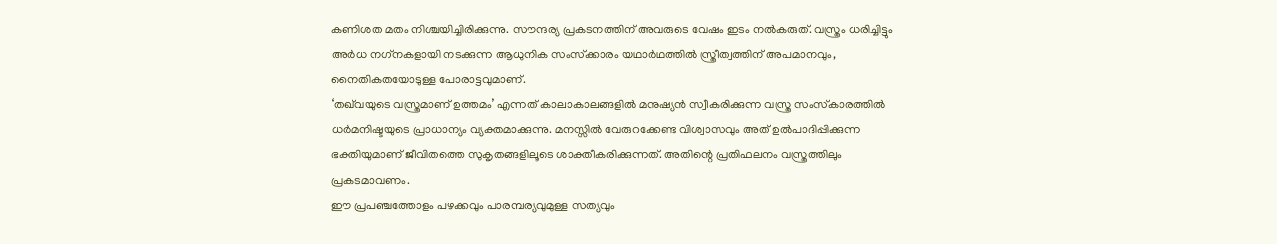കണിശത മതം നിശ്ചയിച്ചിരിക്കുന്നു. സൗന്ദര്യ പ്രകടനത്തിന് അവരുടെ വേഷം ഇടം നല്‍കരുത്. വസ്ത്രം ധരിച്ചിട്ടും അര്‍ധ നഗ്‌നകളായി നടക്കുന്ന ആധുനിക സംസ്‌ക്കാരം യഥാര്‍ഥത്തില്‍ സ്ത്രീത്വത്തിന് അപമാനവും, നൈതികതയോടുള്ള പോരാട്ടവുമാണ്.
‘തഖ്‌വയുടെ വസ്ത്രമാണ് ഉത്തമം’ എന്നത് കാലാകാലങ്ങളില്‍ മനുഷ്യന്‍ സ്വീകരിക്കുന്ന വസ്ത്ര സംസ്‌കാരത്തില്‍ ധര്‍മനിഷ്ടയുടെ പ്രാധാന്യം വ്യക്തമാക്കുന്നു. മനസ്സില്‍ വേരുറക്കേണ്ട വിശ്വാസവും അത് ഉല്‍പാദിപ്പിക്കുന്ന ഭക്തിയുമാണ് ജീവിതത്തെ സുകൃതങ്ങളിലൂടെ ശാക്തീകരിക്കുന്നത്. അതിന്റെ പ്രതിഫലനം വസ്ത്രത്തിലും പ്രകടമാവണം.
ഈ പ്രപഞ്ചത്തോളം പഴക്കവും പാരമ്പര്യവുമുള്ള സത്യവും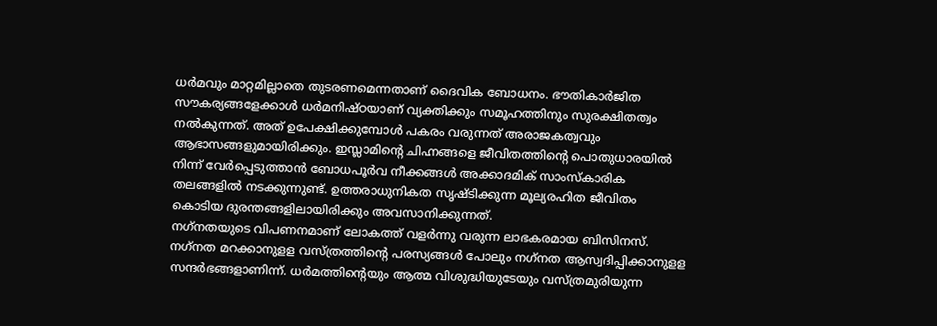ധര്‍മവും മാറ്റമില്ലാതെ തുടരണമെന്നതാണ് ദൈവിക ബോധനം. ഭൗതികാര്‍ജിത സൗകര്യങ്ങളേക്കാള്‍ ധര്‍മനിഷ്ഠയാണ് വ്യക്തിക്കും സമൂഹത്തിനും സുരക്ഷിതത്വം നല്‍കുന്നത്. അത് ഉപേക്ഷിക്കുമ്പോള്‍ പകരം വരുന്നത് അരാജകത്വവും ആഭാസങ്ങളുമായിരിക്കും. ഇസ്ലാമിന്റെ ചിഹ്നങ്ങളെ ജീവിതത്തിന്റെ പൊതുധാരയില്‍ നിന്ന് വേര്‍പ്പെടുത്താന്‍ ബോധപൂര്‍വ നീക്കങ്ങള്‍ അക്കാദമിക് സാംസ്‌കാരിക തലങ്ങളില്‍ നടക്കുന്നുണ്ട്. ഉത്തരാധുനികത സൃഷ്ടിക്കുന്ന മൂല്യരഹിത ജീവിതം കൊടിയ ദുരന്തങ്ങളിലായിരിക്കും അവസാനിക്കുന്നത്.
നഗ്‌നതയുടെ വിപണനമാണ് ലോകത്ത് വളര്‍ന്നു വരുന്ന ലാഭകരമായ ബിസിനസ്. നഗ്‌നത മറക്കാനുളള വസ്ത്രത്തിന്റെ പരസ്യങ്ങള്‍ പോലും നഗ്‌നത ആസ്വദിപ്പിക്കാനുളള സന്ദര്‍ഭങ്ങളാണിന്ന്. ധര്‍മത്തിന്റെയും ആത്മ വിശുദ്ധിയുടേയും വസ്ത്രമുരിയുന്ന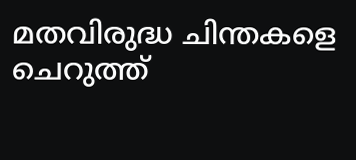മതവിരുദ്ധ ചിന്തകളെ ചെറുത്ത്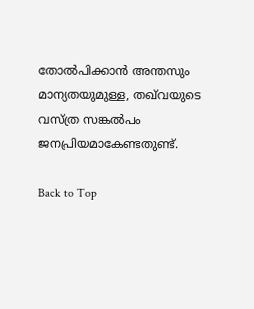തോല്‍പിക്കാന്‍ അന്തസും മാന്യതയുമുള്ള, തഖ്‌വയുടെ വസ്ത്ര സങ്കല്‍പം ജനപ്രിയമാകേണ്ടതുണ്ട്.

Back to Top